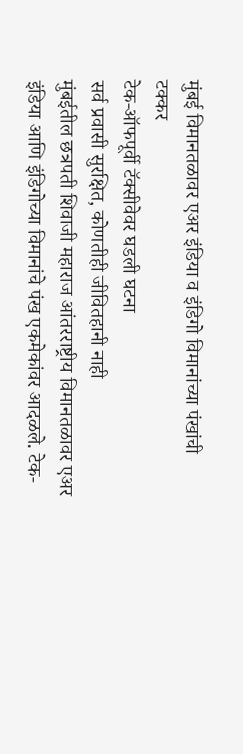मुंबई विमानतळावर एअर इंडिया व इंडिगो विमानांच्या पंखांची टक्कर
टेक-ऑफपूर्वी टॅक्सीवेवर घडली घटना
सर्व प्रवासी सुरक्षित, कोणतीही जीवितहानी नाही
मुंबईतील छत्रपती शिवाजी महाराज आंतरराष्ट्रीय विमानतळावर एअर इंडिया आणि इंडिगोच्या विमानांचे पंख एकमेकांवर आदळले. टेक-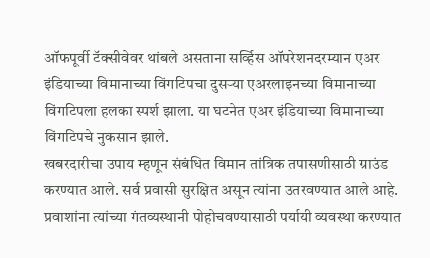ऑफपूर्वी टॅक्सीवेवर थांबले असताना सर्व्हिस ऑपरेशनदरम्यान एअर इंडियाच्या विमानाच्या विंगटिपचा दुसऱ्या एअरलाइनच्या विमानाच्या विंगटिपला हलका स्पर्श झाला. या घटनेत एअर इंडियाच्या विमानाच्या विंगटिपचे नुकसान झाले.
खबरदारीचा उपाय म्हणून संबंधित विमान तांत्रिक तपासणीसाठी ग्राउंड करण्यात आले. सर्व प्रवासी सुरक्षित असून त्यांना उतरवण्यात आले आहे. प्रवाशांना त्यांच्या गंतव्यस्थानी पोहोचवण्यासाठी पर्यायी व्यवस्था करण्यात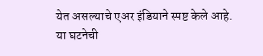येत असल्याचे एअर इंडियाने स्पष्ट केले आहे. या घटनेची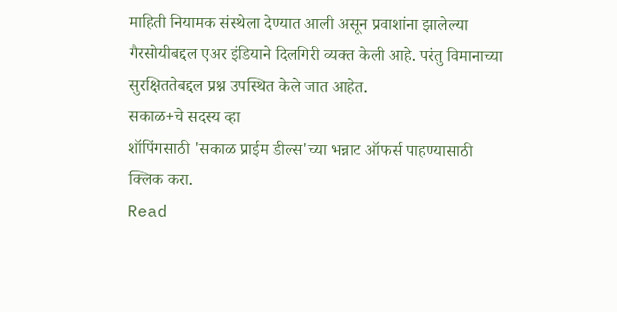माहिती नियामक संस्थेला देण्यात आली असून प्रवाशांना झालेल्या गैरसोयीबद्दल एअर इंडियाने दिलगिरी व्यक्त केली आहे. परंतु विमानाच्या सुरक्षिततेबद्दल प्रश्न उपस्थित केले जात आहेत.
सकाळ+चे सदस्य व्हा
शॉपिंगसाठी 'सकाळ प्राईम डील्स'च्या भन्नाट ऑफर्स पाहण्यासाठी क्लिक करा.
Read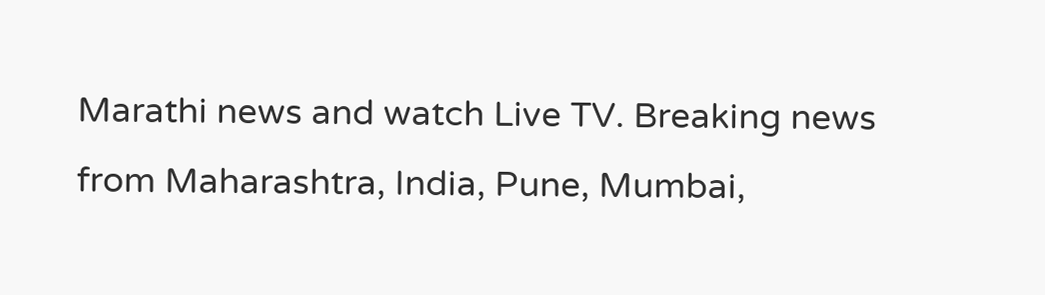Marathi news and watch Live TV. Breaking news from Maharashtra, India, Pune, Mumbai,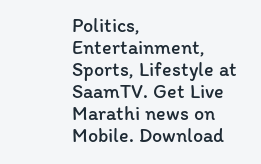Politics, Entertainment, Sports, Lifestyle at SaamTV. Get Live Marathi news on Mobile. Download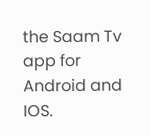the Saam Tv app for Android and IOS.